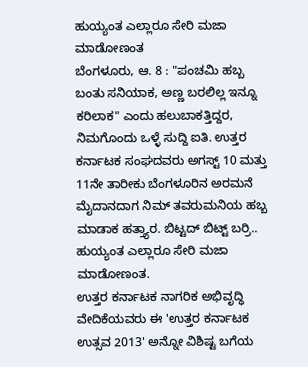ಹುಯ್ಯಂತ ಎಲ್ಲಾರೂ ಸೇರಿ ಮಜಾ ಮಾಡೋಣಂತ
ಬೆಂಗಳೂರು, ಆ. 8 : "ಪಂಚಮಿ ಹಬ್ಬ ಬಂತು ಸನಿಯಾಕ, ಅಣ್ಣ ಬರಲಿಲ್ಲ ಇನ್ನೂ ಕರಿಲಾಕ" ಎಂದು ಹಲುಬಾಕತ್ತಿದ್ದರ, ನಿಮಗೊಂದು ಒಳ್ಳೆ ಸುದ್ದಿ ಐತಿ. ಉತ್ತರ ಕರ್ನಾಟಕ ಸಂಘದವರು ಅಗಸ್ಟ್ 10 ಮತ್ತು 11ನೇ ತಾರೀಕು ಬೆಂಗಳೂರಿನ ಅರಮನೆ ಮೈದಾನದಾಗ ನಿಮ್ ತವರುಮನಿಯ ಹಬ್ಬ ಮಾಡಾಕ ಹತ್ತ್ಯಾರ. ಬಿಟ್ಟದ್ ಬಿಟ್ಟ್ ಬರ್ರಿ.. ಹುಯ್ಯಂತ ಎಲ್ಲಾರೂ ಸೇರಿ ಮಜಾ ಮಾಡೋಣಂತ.
ಉತ್ತರ ಕರ್ನಾಟಕ ನಾಗರಿಕ ಅಭಿವೃದ್ಧಿ ವೇದಿಕೆಯವರು ಈ 'ಉತ್ತರ ಕರ್ನಾಟಕ ಉತ್ಸವ 2013' ಅನ್ನೋ ವಿಶಿಷ್ಟ ಬಗೆಯ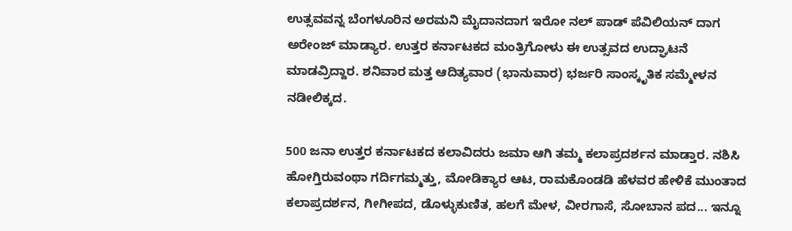ಉತ್ಸವವನ್ನ ಬೆಂಗಳೂರಿನ ಅರಮನಿ ಮೈದಾನದಾಗ ಇರೋ ನಲ್ ಪಾಡ್ ಪೆವಿಲಿಯನ್ ದಾಗ ಅರೇಂಜ್ ಮಾಡ್ಯಾರ. ಉತ್ತರ ಕರ್ನಾಟಕದ ಮಂತ್ರಿಗೋಳು ಈ ಉತ್ಸವದ ಉದ್ಘಾಟನೆ ಮಾಡವ್ರಿದ್ದಾರ. ಶನಿವಾರ ಮತ್ತ ಆದಿತ್ಯವಾರ (ಭಾನುವಾರ) ಭರ್ಜರಿ ಸಾಂಸ್ಕೃತಿಕ ಸಮ್ಮೇಳನ ನಡೀಲಿಕ್ಕದ.

500 ಜನಾ ಉತ್ತರ ಕರ್ನಾಟಕದ ಕಲಾವಿದರು ಜಮಾ ಆಗಿ ತಮ್ಮ ಕಲಾಪ್ರದರ್ಶನ ಮಾಡ್ತಾರ. ನಶಿಸಿ ಹೋಗ್ತಿರುವಂಥಾ ಗರ್ದಿಗಮ್ಮತ್ತು, ಮೋಡಿಕ್ಯಾರ ಆಟ, ರಾಮಕೊಂಡಡಿ ಹೆಳವರ ಹೇಳಿಕೆ ಮುಂತಾದ ಕಲಾಪ್ರದರ್ಶನ, ಗೀಗೀಪದ, ಡೊಳ್ಳುಕುಣಿತ, ಹಲಗೆ ಮೇಳ, ವೀರಗಾಸೆ, ಸೋಬಾನ ಪದ... ಇನ್ನೂ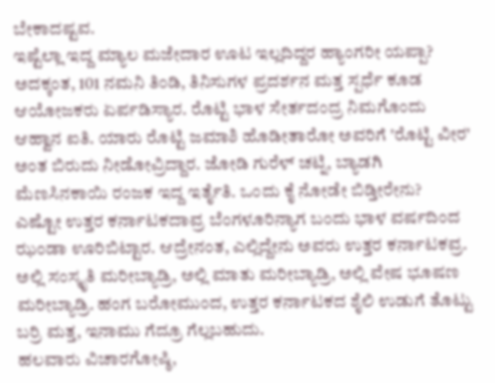ಬೇಕಾದಷ್ಟವ.
ಇಷ್ಟೆಲ್ಲಾ ಇದ್ದ ಮ್ಯಾಲ ಮಜೇದಾರ ಊಟ ಇಲ್ಲದಿದ್ದರ ಹ್ಯಾಂಗರೀ ಯಪ್ಪಾ? ಅದಕ್ಕಂತ, 101 ನಮನಿ ತಿಂಡಿ, ತಿನಿಸುಗಳ ಪ್ರದರ್ಶನ ಮತ್ತ ಸ್ಪರ್ಧೆ ಕೂಡ ಆಯೋಜಕರು ಏರ್ಪಡಿಸ್ಯಾರ. ರೊಟ್ಟಿ ಭಾಳ ಸೇರ್ತದಂದ್ರ ನಿಮಗೊಂದು ಆಹ್ವಾನ ಐತಿ. ಯಾರು ರೊಟ್ಟಿ ಜಮಾಶಿ ಹೊಡೀತಾರೋ ಅವರಿಗೆ 'ರೊಟ್ಟಿ ವೀರ' ಅಂತ ಬಿರುದು ನೀಡೋವ್ರಿದ್ದಾರ. ಜೋಡಿ ಗುರೆಳ್ ಚಟ್ನಿ, ಬ್ಯಾಡಗಿ ಮೆಣಸಿನಕಾಯಿ ರಂಜಕ ಇದ್ದ ಇರ್ತೈತಿ. ಒಂದು ಕೈ ನೋಡೇ ಬಿಡ್ತೀರೇನು?
ಎಷ್ಟೋ ಉತ್ತರ ಕರ್ನಾಟಕದಾವ್ರ ಬೆಂಗಳೂರಿನ್ಯಾಗ ಬಂದು ಭಾಳ ವರ್ಷದಿಂದ ಝಂಡಾ ಊರಿಬಿಟ್ಟಾರ. ಆದ್ರೇನಂತ, ಎಲ್ಲಿದ್ದೇನು ಅವರು ಉತ್ತರ ಕರ್ನಾಟಕವ್ರ. ಅಲ್ಲಿ ಸಂಸ್ಕೃತಿ ಮರೀಬ್ಯಾಡ್ರಿ, ಅಲ್ಲಿ ಮಾತು ಮರೀಬ್ಯಾಡ್ರಿ, ಅಲ್ಲಿ ವೇಷ ಭೂಷಣ ಮರೀಬ್ಯಾಡ್ರಿ. ಹಂಗ ಬರೋಮುಂದ, ಉತ್ತರ ಕರ್ನಾಟಕದ ಶೈಲಿ ಉಡುಗೆ ತೊಟ್ಟು ಬರ್ರಿ ಮತ್ತ, ಇನಾಮು ಗೆದ್ರೂ ಗೆಲ್ಲಬಹುದು.
ಹಲವಾರು ವಿಚಾರಗೋಷ್ಠಿ,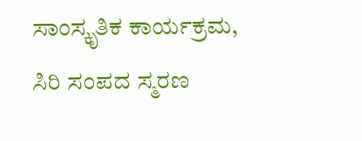ಸಾಂಸ್ಕೃತಿಕ ಕಾರ್ಯಕ್ರಮ, ಸಿರಿ ಸಂಪದ ಸ್ಮರಣ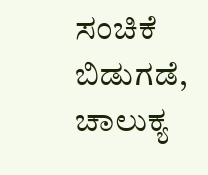ಸಂಚಿಕೆ ಬಿಡುಗಡೆ, ಚಾಲುಕ್ಯ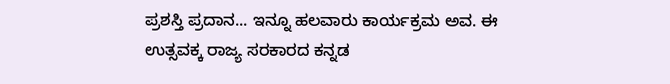ಪ್ರಶಸ್ತಿ ಪ್ರದಾನ... ಇನ್ನೂ ಹಲವಾರು ಕಾರ್ಯಕ್ರಮ ಅವ. ಈ ಉತ್ಸವಕ್ಕ ರಾಜ್ಯ ಸರಕಾರದ ಕನ್ನಡ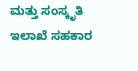ಮತ್ತು ಸಂಸ್ಕೃತಿ ಇಲಾಖೆ ಸಹಕಾರ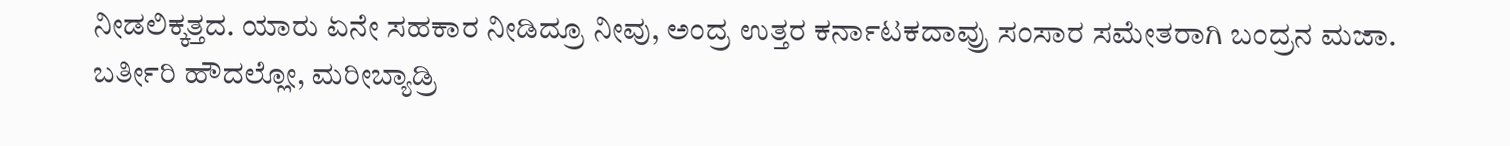ನೀಡಲಿಕ್ಕತ್ತದ. ಯಾರು ಏನೇ ಸಹಕಾರ ನೀಡಿದ್ರೂ ನೀವು, ಅಂದ್ರ ಉತ್ತರ ಕರ್ನಾಟಕದಾವ್ರು ಸಂಸಾರ ಸಮೇತರಾಗಿ ಬಂದ್ರನ ಮಜಾ. ಬರ್ತೀರಿ ಹೌದಲ್ಲೋ, ಮರೀಬ್ಯಾಡ್ರಿ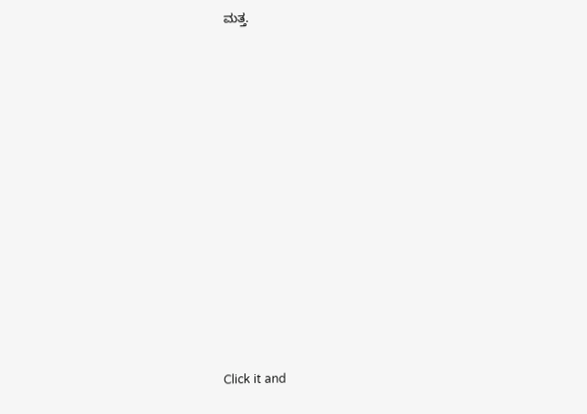ಮತ್ತ.












Click it and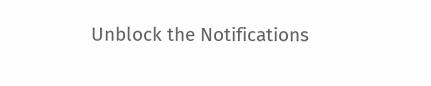Unblock the Notifications